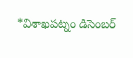*విశాఖపట్నం డిసెంబర్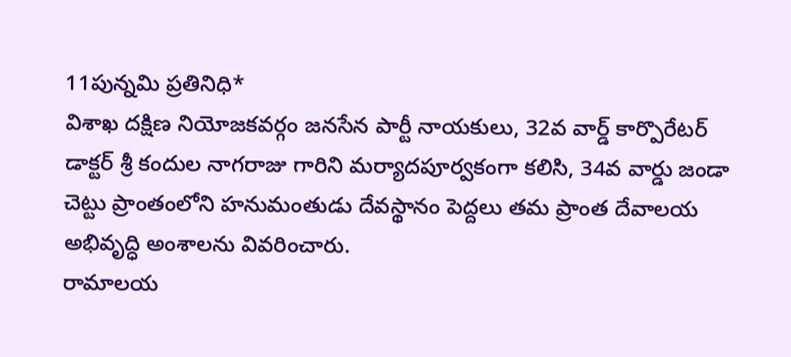11పున్నమి ప్రతినిధి*
విశాఖ దక్షిణ నియోజకవర్గం జనసేన పార్టీ నాయకులు, 32వ వార్డ్ కార్పొరేటర్ డాక్టర్ శ్రీ కందుల నాగరాజు గారిని మర్యాదపూర్వకంగా కలిసి, 34వ వార్డు జండా చెట్టు ప్రాంతంలోని హనుమంతుడు దేవస్థానం పెద్దలు తమ ప్రాంత దేవాలయ అభివృద్ధి అంశాలను వివరించారు.
రామాలయ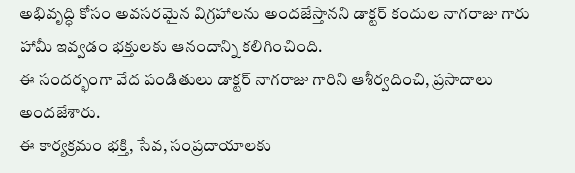అభివృద్ధి కోసం అవసరమైన విగ్రహాలను అందజేస్తానని డాక్టర్ కందుల నాగరాజు గారు హామీ ఇవ్వడం భక్తులకు ఆనందాన్ని కలిగించింది.
ఈ సందర్భంగా వేద పండితులు డాక్టర్ నాగరాజు గారిని ఆశీర్వదించి, ప్రసాదాలు అందజేశారు.
ఈ కార్యక్రమం భక్తి, సేవ, సంప్రదాయాలకు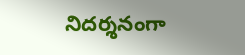నిదర్శనంగా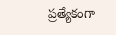ప్రత్యేకంగా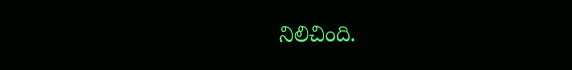నిలిచింది.